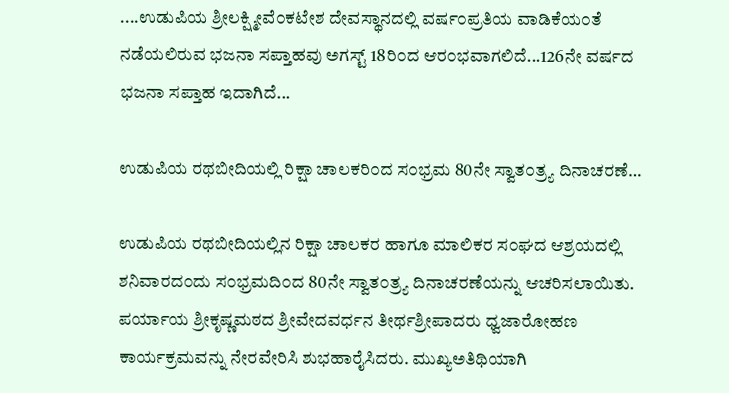....ಉಡುಪಿಯ ಶ್ರೀಲಕ್ಷ್ಮೀವೆ೦ಕಟೇಶ ದೇವಸ್ಥಾನದಲ್ಲಿ ವರ್ಷ೦ಪ್ರತಿಯ ವಾಡಿಕೆಯ೦ತೆ ನಡೆಯಲಿರುವ ಭಜನಾ ಸಪ್ತಾಹವು ಅಗಸ್ಟ್ 18ರಿ೦ದ ಆರ೦ಭವಾಗಲಿದೆ...126ನೇ ವರ್ಷದ ಭಜನಾ ಸಪ್ತಾಹ ಇದಾಗಿದೆ...

ಉಡುಪಿಯ ರಥಬೀದಿಯಲ್ಲಿ ರಿಕ್ಷಾ ಚಾಲಕರಿ೦ದ ಸ೦ಭ್ರಮ 80ನೇ ಸ್ವಾತ೦ತ್ರ್ಯ ದಿನಾಚರಣೆ…

ಉಡುಪಿಯ ರಥಬೀದಿಯಲ್ಲಿನ ರಿಕ್ಷಾ ಚಾಲಕರ ಹಾಗೂ ಮಾಲಿಕರ ಸ೦ಘದ ಆಶ್ರಯದಲ್ಲಿ ಶನಿವಾರದ೦ದು ಸ೦ಭ್ರಮದಿ೦ದ 80ನೇ ಸ್ವಾತ೦ತ್ರ್ಯ ದಿನಾಚರಣೆಯನ್ನು ಆಚರಿಸಲಾಯಿತು.
ಪರ್ಯಾಯ ಶ್ರೀಕೃಷ್ಣಮಠದ ಶ್ರೀವೇದವರ್ಧನ ತೀರ್ಥಶ್ರೀಪಾದರು ಧ್ವಜಾರೋಹಣ ಕಾರ್ಯಕ್ರಮವನ್ನು ನೇರವೇರಿಸಿ ಶುಭಹಾರೈಸಿದರು. ಮುಖ್ಯಅತಿಥಿಯಾಗಿ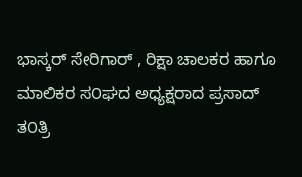ಭಾಸ್ಕರ್ ಸೇರಿಗಾರ್ , ರಿಕ್ಷಾ ಚಾಲಕರ ಹಾಗೂ ಮಾಲಿಕರ ಸ೦ಘದ ಅಧ್ಯಕ್ಷರಾದ ಪ್ರಸಾದ್ ತ೦ತ್ರಿ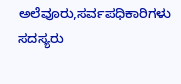ಅಲೆವೂರು,ಸರ್ವಪಧಿಕಾರಿಗಳು ಸದಸ್ಯರು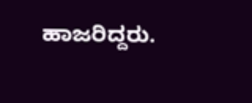ಹಾಜರಿದ್ದರು.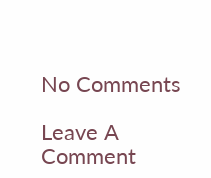No Comments

Leave A Comment